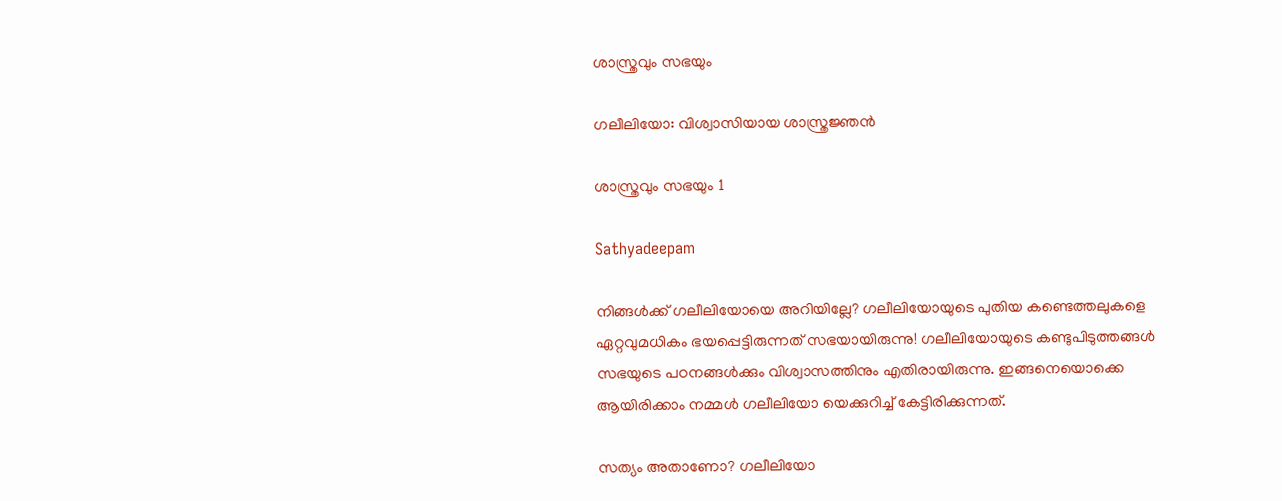ശാസ്ത്രവും സഭയും

ഗലീലിയോ: വിശ്വാസിയായ ശാസ്ത്രജ്ഞന്‍

ശാസ്ത്രവും സഭയും 1

Sathyadeepam

നിങ്ങള്‍ക്ക് ഗലീലിയോയെ അറിയില്ലേ? ഗലീലിയോയുടെ പുതിയ കണ്ടെത്തലുകളെ ഏറ്റവുമധികം ഭയപ്പെട്ടിരുന്നത് സഭയായിരുന്നു! ഗലീലിയോയുടെ കണ്ടുപിടുത്തങ്ങള്‍ സഭയുടെ പഠനങ്ങള്‍ക്കും വിശ്വാസത്തിനും എതിരായിരുന്നു. ഇങ്ങനെയൊക്കെ ആയിരിക്കാം നമ്മള്‍ ഗലീലിയോ യെക്കുറിച്ച് കേട്ടിരിക്കുന്നത്.

സത്യം അതാണോ? ഗലീലിയോ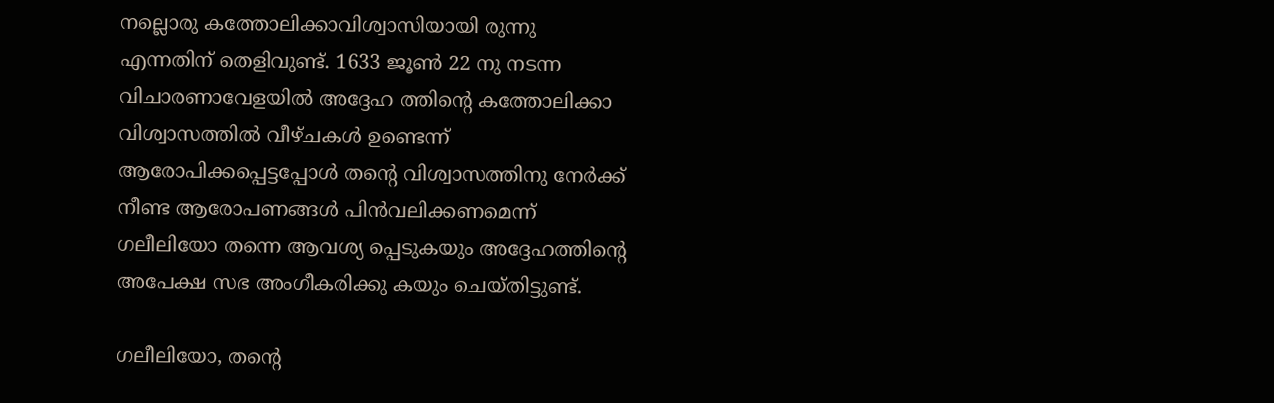നല്ലൊരു കത്തോലിക്കാവിശ്വാസിയായി രുന്നു എന്നതിന് തെളിവുണ്ട്. 1633 ജൂണ്‍ 22 നു നടന്ന വിചാരണാവേളയില്‍ അദ്ദേഹ ത്തിന്റെ കത്തോലിക്കാ വിശ്വാസത്തില്‍ വീഴ്ചകള്‍ ഉണ്ടെന്ന് ആരോപിക്കപ്പെട്ടപ്പോള്‍ തന്റെ വിശ്വാസത്തിനു നേര്‍ക്ക് നീണ്ട ആരോപണങ്ങള്‍ പിന്‍വലിക്കണമെന്ന് ഗലീലിയോ തന്നെ ആവശ്യ പ്പെടുകയും അദ്ദേഹത്തിന്റെ അപേക്ഷ സഭ അംഗീകരിക്കു കയും ചെയ്തിട്ടുണ്ട്.

ഗലീലിയോ, തന്റെ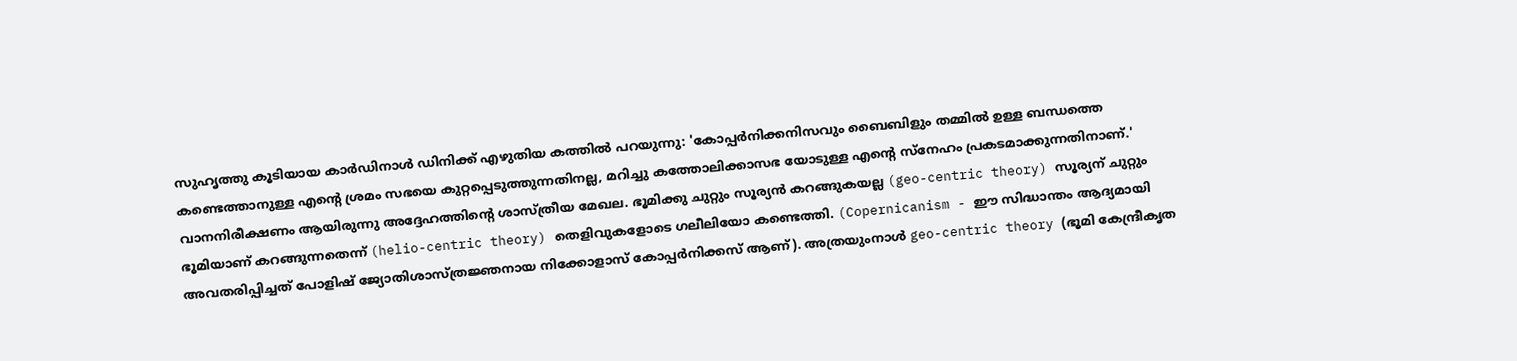സുഹൃത്തു കൂടിയായ കാര്‍ഡിനാള്‍ ഡിനിക്ക് എഴുതിയ കത്തില്‍ പറയുന്നു: 'കോപ്പര്‍നിക്കനിസവും ബൈബിളും തമ്മില്‍ ഉള്ള ബന്ധത്തെ കണ്ടെത്താനുള്ള എന്റെ ശ്രമം സഭയെ കുറ്റപ്പെടുത്തുന്നതിനല്ല, മറിച്ചു കത്തോലിക്കാസഭ യോടുള്ള എന്റെ സ്‌നേഹം പ്രകടമാക്കുന്നതിനാണ്.' വാനനിരീക്ഷണം ആയിരുന്നു അദ്ദേഹത്തിന്റെ ശാസ്ത്രീയ മേഖല. ഭൂമിക്കു ചുറ്റും സൂര്യന്‍ കറങ്ങുകയല്ല (geo-centric theory) സൂര്യന് ചുറ്റും ഭൂമിയാണ് കറങ്ങുന്നതെന്ന് (helio-centric theory) തെളിവുകളോടെ ഗലീലിയോ കണ്ടെത്തി. (Copernicanism - ഈ സിദ്ധാന്തം ആദ്യമായി അവതരിപ്പിച്ചത് പോളിഷ് ജ്യോതിശാസ്ത്രജ്ഞനായ നിക്കോളാസ് കോപ്പര്‍നിക്കസ് ആണ്). അത്രയുംനാള്‍ geo-centric theory (ഭൂമി കേന്ദ്രീകൃത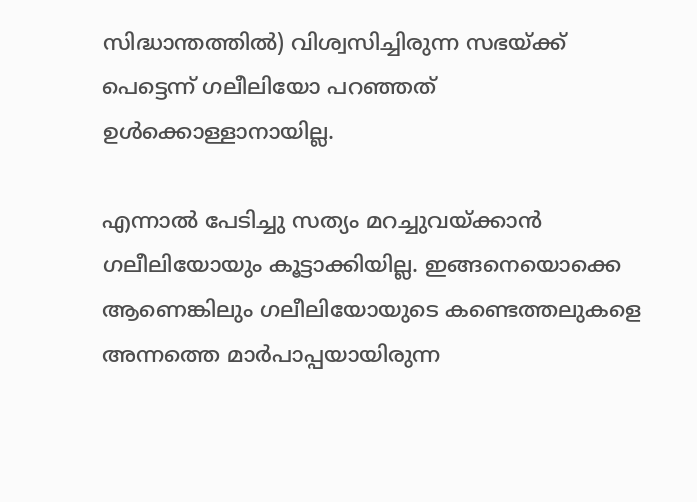സിദ്ധാന്തത്തില്‍) വിശ്വസിച്ചിരുന്ന സഭയ്ക്ക് പെട്ടെന്ന് ഗലീലിയോ പറഞ്ഞത് ഉള്‍ക്കൊള്ളാനായില്ല.

എന്നാല്‍ പേടിച്ചു സത്യം മറച്ചുവയ്ക്കാന്‍ ഗലീലിയോയും കൂട്ടാക്കിയില്ല. ഇങ്ങനെയൊക്കെ ആണെങ്കിലും ഗലീലിയോയുടെ കണ്ടെത്തലുകളെ അന്നത്തെ മാര്‍പാപ്പയായിരുന്ന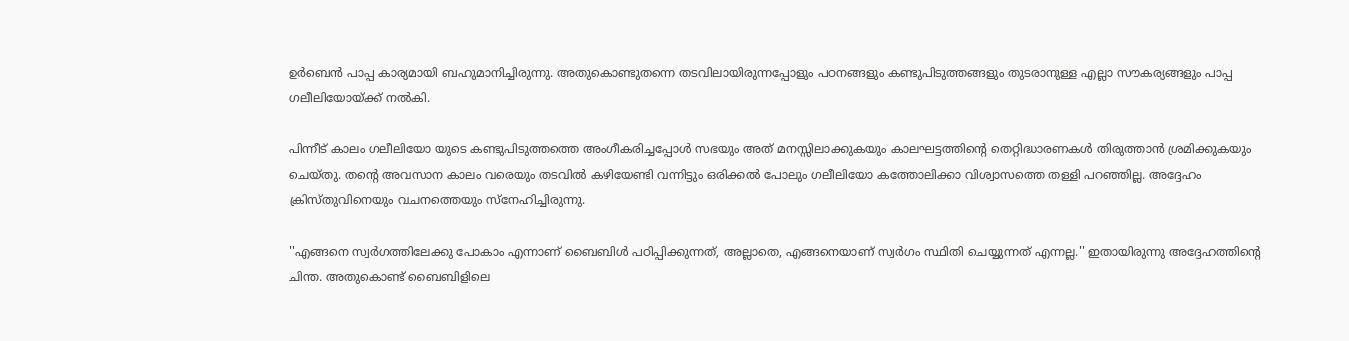ഉര്‍ബെന്‍ പാപ്പ കാര്യമായി ബഹുമാനിച്ചിരുന്നു. അതുകൊണ്ടുതന്നെ തടവിലായിരുന്നപ്പോളും പഠനങ്ങളും കണ്ടുപിടുത്തങ്ങളും തുടരാനുള്ള എല്ലാ സൗകര്യങ്ങളും പാപ്പ ഗലീലിയോയ്ക്ക് നല്‍കി.

പിന്നീട് കാലം ഗലീലിയോ യുടെ കണ്ടുപിടുത്തത്തെ അംഗീകരിച്ചപ്പോള്‍ സഭയും അത് മനസ്സിലാക്കുകയും കാലഘട്ടത്തിന്റെ തെറ്റിദ്ധാരണകള്‍ തിരുത്താന്‍ ശ്രമിക്കുകയും ചെയ്തു. തന്റെ അവസാന കാലം വരെയും തടവില്‍ കഴിയേണ്ടി വന്നിട്ടും ഒരിക്കല്‍ പോലും ഗലീലിയോ കത്തോലിക്കാ വിശ്വാസത്തെ തള്ളി പറഞ്ഞില്ല. അദ്ദേഹം ക്രിസ്തുവിനെയും വചനത്തെയും സ്‌നേഹിച്ചിരുന്നു.

''എങ്ങനെ സ്വര്‍ഗത്തിലേക്കു പോകാം എന്നാണ് ബൈബിള്‍ പഠിപ്പിക്കുന്നത്, അല്ലാതെ, എങ്ങനെയാണ് സ്വര്‍ഗം സ്ഥിതി ചെയ്യുന്നത് എന്നല്ല.'' ഇതായിരുന്നു അദ്ദേഹത്തിന്റെ ചിന്ത. അതുകൊണ്ട് ബൈബിളിലെ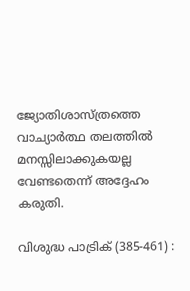ജ്യോതിശാസ്ത്രത്തെ വാച്യാര്‍ത്ഥ തലത്തില്‍ മനസ്സിലാക്കുകയല്ല വേണ്ടതെന്ന് അദ്ദേഹം കരുതി.

വിശുദ്ധ പാട്രിക് (385-461) :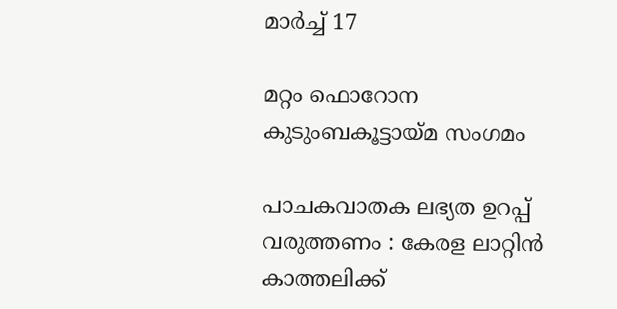മാര്‍ച്ച് 17

മറ്റം ഫൊറോന കുടുംബകൂട്ടായ്മ സംഗമം

പാചകവാതക ലഭ്യത ഉറപ്പ് വരുത്തണം : കേരള ലാറ്റിന്‍ കാത്തലിക്ക്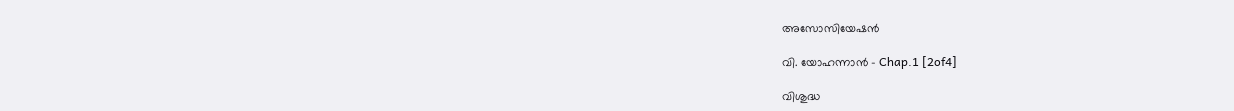അസോസിയേഷന്‍

വി. യോഹന്നാൻ - Chap.1 [2of4]

വിശുദ്ധ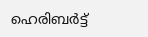ഹെരിബര്‍ട്ട്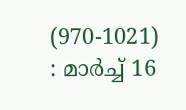(970-1021) : മാര്‍ച്ച് 16